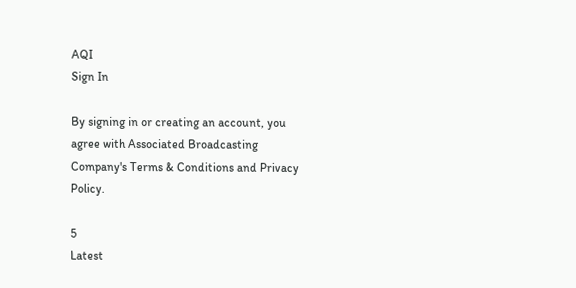AQI
Sign In

By signing in or creating an account, you agree with Associated Broadcasting Company's Terms & Conditions and Privacy Policy.

5
Latest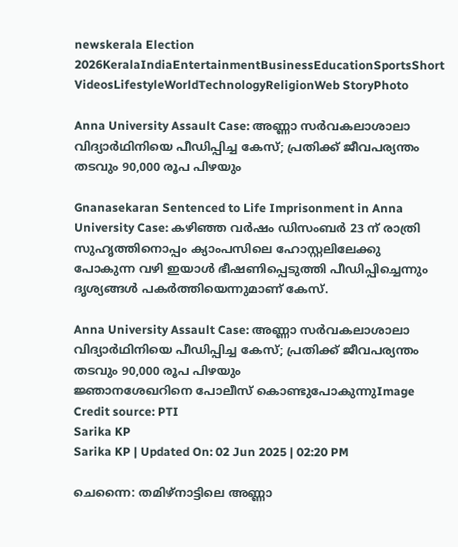newskerala Election 2026KeralaIndiaEntertainmentBusinessEducationSportsShort VideosLifestyleWorldTechnologyReligionWeb StoryPhoto

Anna University Assault Case: അണ്ണാ സര്‍വകലാശാലാ വിദ്യാർഥിനിയെ പീഡിപ്പിച്ച കേസ്; പ്രതിക്ക് ജീവപര്യന്തം തടവും 90,000 രൂപ പിഴയും

Gnanasekaran Sentenced to Life Imprisonment in Anna University Case: കഴിഞ്ഞ വർഷം ഡിസംബർ‌ 23 ന് രാത്രി സുഹൃത്തിനൊപ്പം ക്യാംപസിലെ ഹോസ്റ്റലിലേക്കു പോകുന്ന വഴി ഇയാൾ ഭീഷണിപ്പെടുത്തി പീഡിപ്പിച്ചെന്നും ദൃശ്യങ്ങൾ പകർത്തിയെന്നുമാണ് കേസ്.

Anna University Assault Case: അണ്ണാ സര്‍വകലാശാലാ വിദ്യാർഥിനിയെ പീഡിപ്പിച്ച കേസ്; പ്രതിക്ക് ജീവപര്യന്തം തടവും 90,000 രൂപ പിഴയും
ജ്ഞാനശേഖറിനെ പോലീസ് കൊണ്ടുപോകുന്നുImage Credit source: PTI
Sarika KP
Sarika KP | Updated On: 02 Jun 2025 | 02:20 PM

ചെന്നൈ: തമിഴ്നാട്ടിലെ അണ്ണാ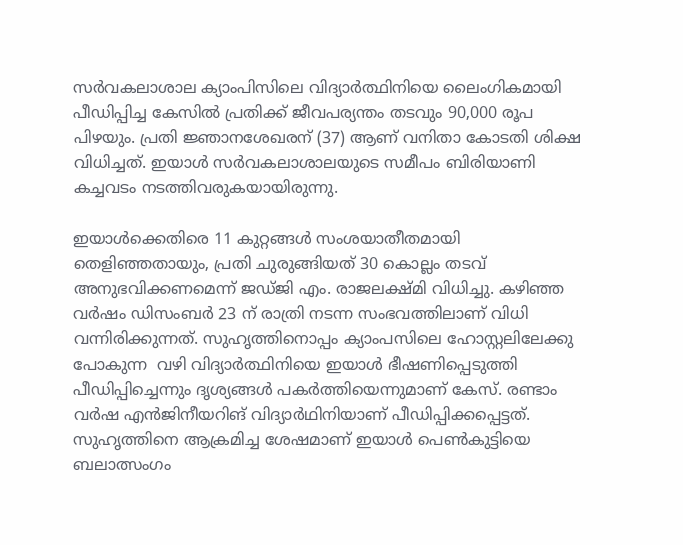സർവകലാശാല ക്യാംപിസിലെ വിദ്യാർത്ഥിനിയെ ലൈംഗികമായി പീഡിപ്പിച്ച കേസിൽ പ്രതിക്ക് ജീവപര്യന്തം തടവും 90,000 രൂപ പിഴയും. പ്രതി ജ്ഞാനശേഖരന് (37) ആണ് വനിതാ കോടതി ശിക്ഷ വിധിച്ചത്. ഇയാൾ സർവകലാശാലയുടെ സമീപം ബിരിയാണി കച്ചവടം നടത്തിവരുകയായിരുന്നു.

ഇയാൾക്കെതിരെ 11 കുറ്റങ്ങൾ സംശയാതീതമായി തെളിഞ്ഞതായും, പ്രതി ചുരുങ്ങിയത് 30 കൊല്ലം തടവ് അനുഭവിക്കണമെന്ന് ജഡ്ജി എം. രാജലക്ഷ്മി വിധിച്ചു. കഴിഞ്ഞ വർഷം ഡിസംബർ‌ 23 ന് രാത്രി നടന്ന സംഭവത്തിലാണ് വിധി വന്നിരിക്കുന്നത്. സുഹൃത്തിനൊപ്പം ക്യാംപസിലെ ഹോസ്റ്റലിലേക്കു പോകുന്ന  വഴി വിദ്യാർത്ഥിനിയെ ഇയാൾ ഭീഷണിപ്പെടുത്തി പീഡിപ്പിച്ചെന്നും ദൃശ്യങ്ങൾ പകർത്തിയെന്നുമാണ് കേസ്. രണ്ടാം വർഷ എൻജിനീയറിങ് വിദ്യാർഥിനിയാണ് പീഡിപ്പിക്കപ്പെട്ടത്. സുഹൃത്തിനെ ആക്രമിച്ച ശേഷമാണ് ഇയാൾ പെണ്‍കുട്ടിയെ ബലാത്സംഗം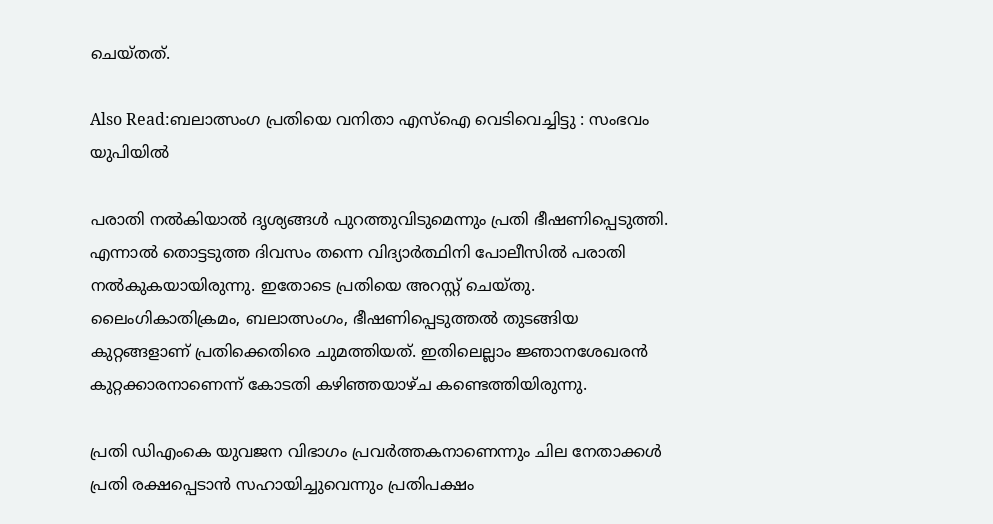ചെയ്തത്.

Also Read:ബലാത്സംഗ പ്രതിയെ വനിതാ എസ്ഐ വെടിവെച്ചിട്ടു : സംഭവം യുപിയിൽ

പരാതി നൽകിയാൽ ദൃശ്യങ്ങൾ പുറത്തുവിടുമെന്നും പ്രതി ഭീഷണിപ്പെടുത്തി. എന്നാൽ തൊട്ടടുത്ത ദിവസം തന്നെ വിദ്യാർത്ഥിനി പോലീസിൽ പരാതി നൽകുകയായിരുന്നു. ഇതോടെ പ്രതിയെ അറസ്റ്റ് ചെയ്തു. ലൈംഗികാതിക്രമം, ബലാത്സംഗം, ഭീഷണിപ്പെടുത്തല്‍ തുടങ്ങിയ കുറ്റങ്ങളാണ് പ്രതിക്കെതിരെ ചുമത്തിയത്. ഇതിലെല്ലാം ജ്ഞാനശേഖരന്‍ കുറ്റക്കാരനാണെന്ന് കോടതി കഴിഞ്ഞയാഴ്ച കണ്ടെത്തിയിരുന്നു.

പ്രതി ഡിഎംകെ യുവജന വിഭാഗം പ്രവർത്തകനാണെന്നും ചില നേതാക്കൾ പ്രതി രക്ഷപ്പെടാൻ സഹായിച്ചുവെന്നും പ്രതിപക്ഷം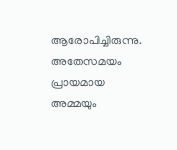ആരോപിച്ചിരുന്നു. അതേസമയം പ്രായമായ അമ്മയും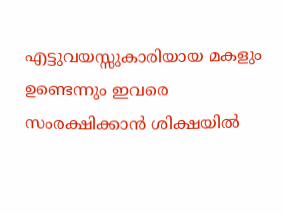എട്ടുവയസ്സുകാരിയായ മകളും ഉണ്ടെന്നും ഇവരെ സംരക്ഷിക്കാൻ ശിക്ഷയില്‍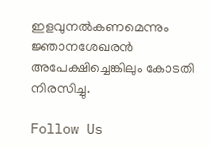ഇളവുനല്‍കണമെന്നും ജ്ഞാനശേഖരന്‍ അപേക്ഷിച്ചെങ്കിലും കോടതി നിരസിച്ചു.

Follow Us